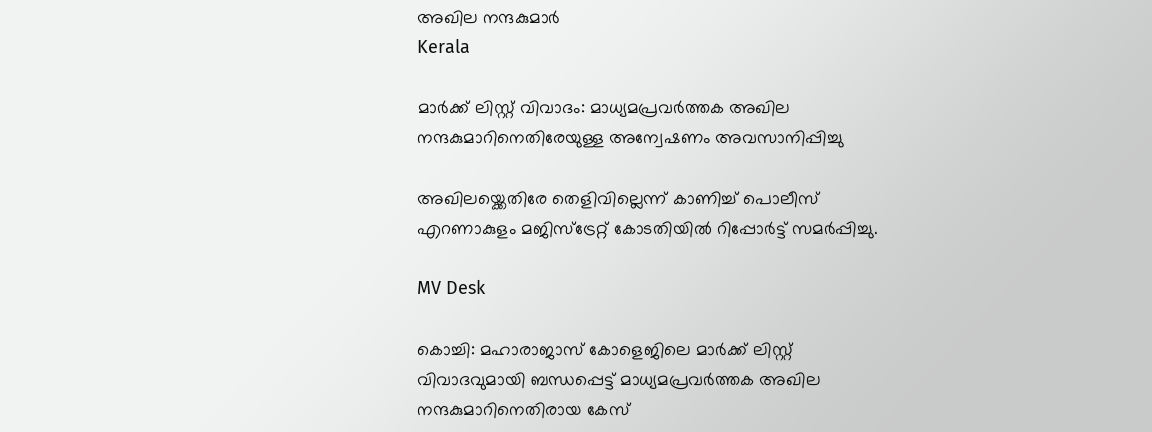അഖില നന്ദകുമാർ
Kerala

മാർക്ക് ലിസ്റ്റ് വിവാദം: മാധ്യമപ്രവർത്തക അഖില നന്ദകുമാറിനെതിരേയുള്ള അന്വേഷണം അവസാനിപ്പിച്ചു

അഖിലയ്ക്കെതിരേ തെളിവില്ലെന്ന് കാണിച്ച് പൊലീസ് എറണാകുളം മജിസ്ട്രേറ്റ് കോടതിയിൽ റിപ്പോർട്ട് സമർപ്പിച്ചു.

MV Desk

കൊച്ചി: മഹാരാജാസ് കോളെജിലെ മാർക്ക് ലിസ്റ്റ് വിവാദവുമായി ബന്ധപ്പെട്ട് മാധ്യമപ്രവർത്തക അഖില നന്ദകുമാറിനെതിരായ കേസ്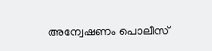അന്വേഷണം പൊലീസ്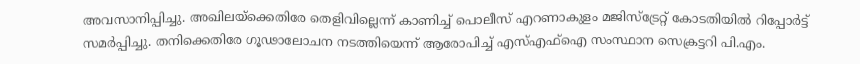അവസാനിപ്പിച്ചു. അഖിലയ്ക്കെതിരേ തെളിവില്ലെന്ന് കാണിച്ച് പൊലീസ് എറണാകുളം മജിസ്ട്രേറ്റ് കോടതിയിൽ റിപ്പോർട്ട് സമർപ്പിച്ചു. തനിക്കെതിരേ ഗൂഢാലോചന നടത്തിയെന്ന് ആരോപിച്ച് എസ്എഫ്ഐ സംസ്ഥാന സെക്രട്ടറി പി.എം.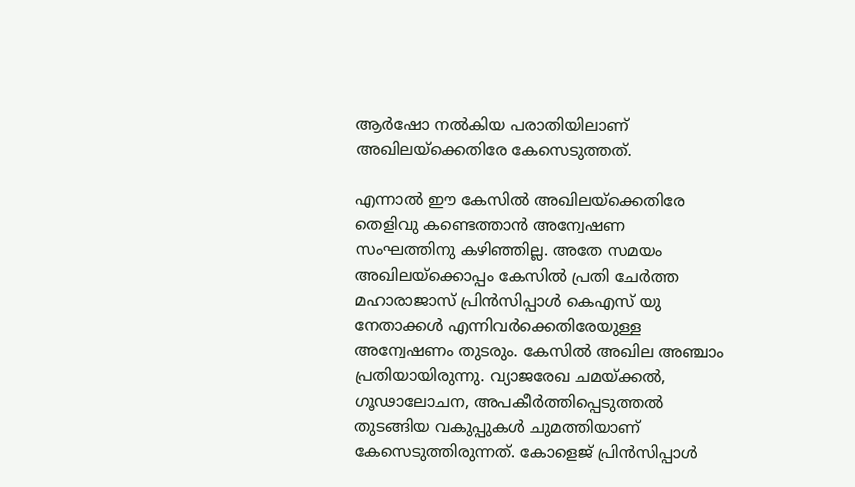ആർഷോ നൽകിയ പരാതിയിലാണ് അഖിലയ്ക്കെതിരേ കേസെടുത്തത്.

എന്നാൽ ഈ കേസിൽ അഖിലയ്ക്കെതിരേ തെളിവു കണ്ടെത്താൻ അന്വേഷണ സംഘത്തിനു കഴിഞ്ഞില്ല. അതേ സമയം അഖിലയ്ക്കൊപ്പം കേസിൽ പ്രതി ചേർത്ത മഹാരാജാസ് പ്രിൻസിപ്പാൾ കെഎസ് യു നേതാക്കൾ എന്നിവർക്കെതിരേയുള്ള അന്വേഷണം തുടരും. കേസിൽ അഖില അഞ്ചാം പ്രതിയായിരുന്നു. വ്യാജരേഖ ചമയ്ക്കൽ, ഗൂഢാലോചന, അപകീർത്തിപ്പെടുത്തൽ തുടങ്ങിയ വകുപ്പുകൾ ചുമത്തിയാണ് കേസെടുത്തിരുന്നത്. കോളെജ് പ്രിൻസിപ്പാൾ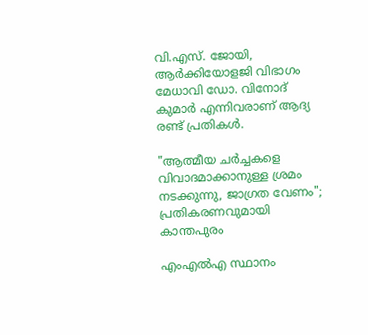വി.എസ്. ജോയി, ആർക്കിയോളജി വിഭാഗം മേധാവി ഡോ. വിനോദ് കുമാർ എന്നിവരാണ് ആദ്യ രണ്ട് പ്രതികൾ.

"ആത്മീയ ചര്‍ച്ചകളെ വിവാദമാക്കാനുള്ള ശ്രമം നടക്കുന്നു, ജാഗ്രത വേണം"; പ്രതികരണവുമായി കാന്തപുരം

എംഎൽഎ സ്ഥാനം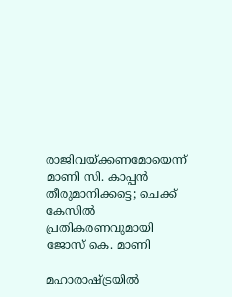രാജിവയ്ക്കണമോയെന്ന് മാണി സി. കാപ്പൻ തീരുമാനിക്കട്ടെ; ചെക്ക് കേസിൽ പ്രതികരണവുമായി ജോസ് കെ. മാണി

മഹാരാഷ്ട്രയിൽ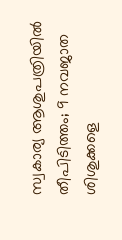സ്വകാര്യ ആശുപത്രിയിൽ തീപിടിത്തം; 9 നവജാത ശിശുക്കളെ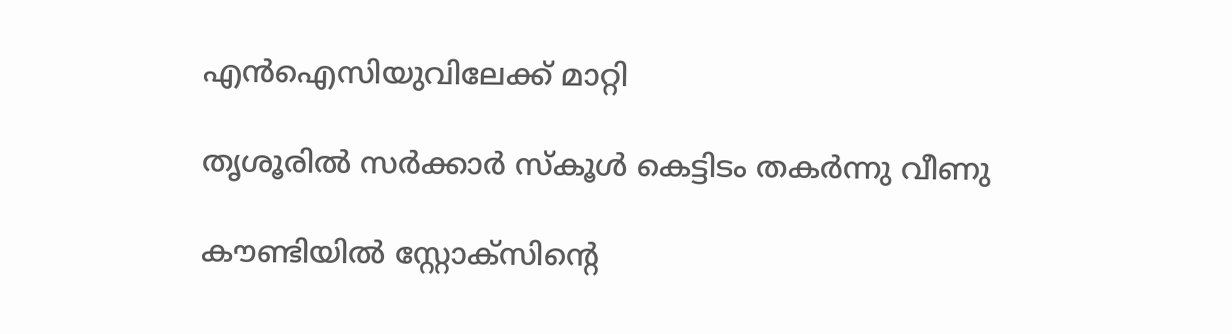എൻഐസിയുവിലേക്ക് മാറ്റി

തൃശൂരിൽ സർക്കാർ സ്കൂൾ കെട്ടിടം തകർന്നു വീണു

കൗണ്ടിയിൽ സ്റ്റോക്സിന്‍റെ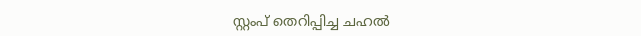സ്റ്റംപ് തെറിപ്പിച്ച ചഹൽ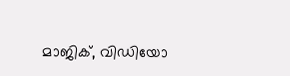മാജിക്, വിഡിയോ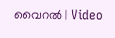വൈറൽ | Video